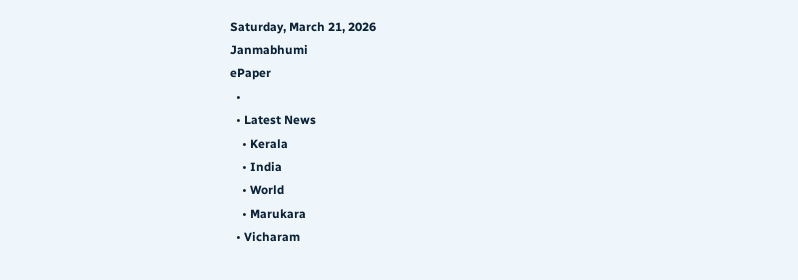Saturday, March 21, 2026
Janmabhumi
ePaper
  •
  • Latest News
    • Kerala
    • India
    • World
    • Marukara
  • Vicharam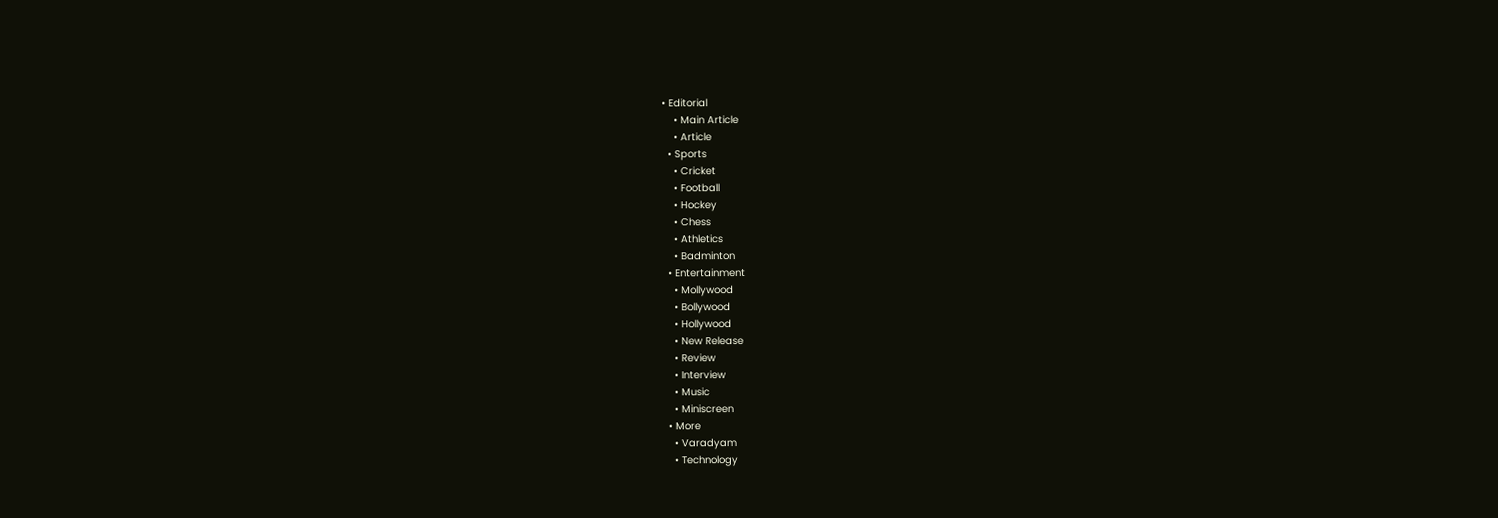• Editorial
    • Main Article
    • Article
  • Sports
    • Cricket
    • Football
    • Hockey
    • Chess
    • Athletics
    • Badminton
  • Entertainment
    • Mollywood
    • Bollywood
    • Hollywood
    • New Release
    • Review
    • Interview
    • Music
    • Miniscreen
  • More
    • Varadyam
    • Technology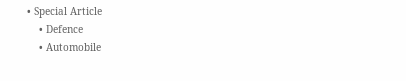• Special Article
    • Defence
    • Automobile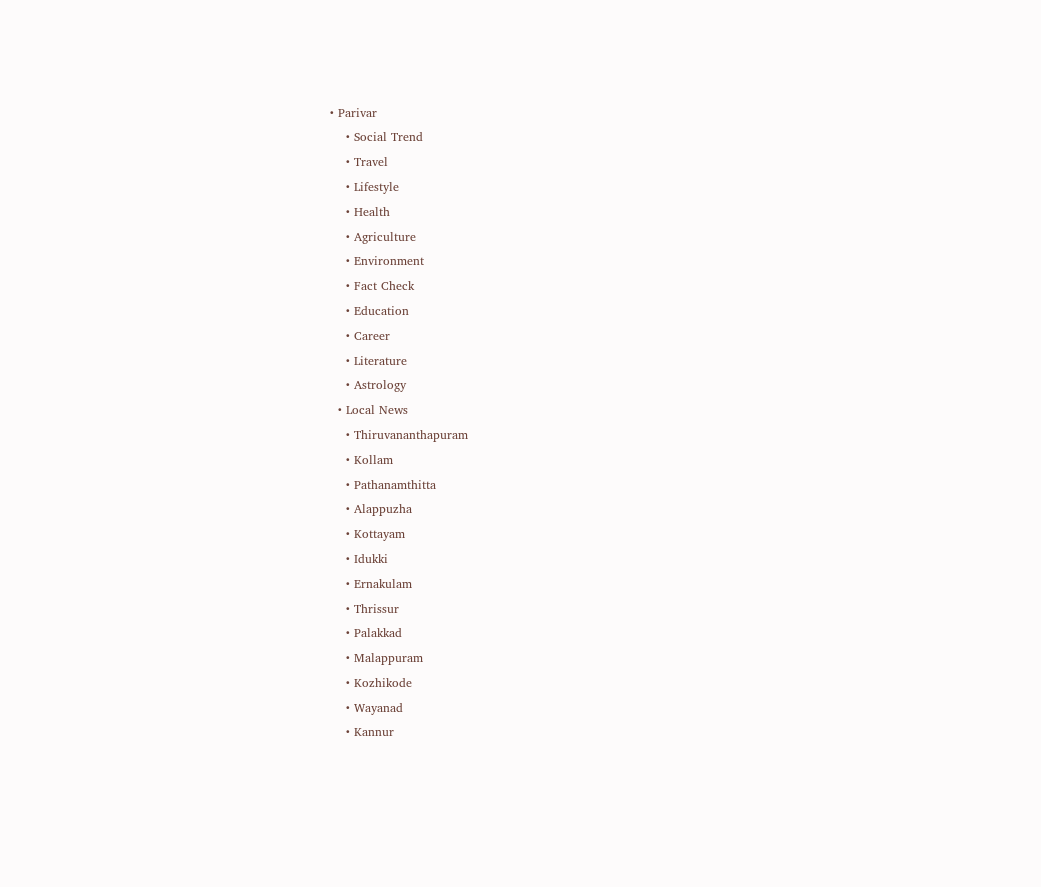• Parivar
    • Social Trend
    • Travel
    • Lifestyle
    • Health
    • Agriculture
    • Environment
    • Fact Check
    • Education
    • Career
    • Literature
    • Astrology
  • Local News
    • Thiruvananthapuram
    • Kollam
    • Pathanamthitta
    • Alappuzha
    • Kottayam
    • Idukki
    • Ernakulam
    • Thrissur
    • Palakkad
    • Malappuram
    • Kozhikode
    • Wayanad
    • Kannur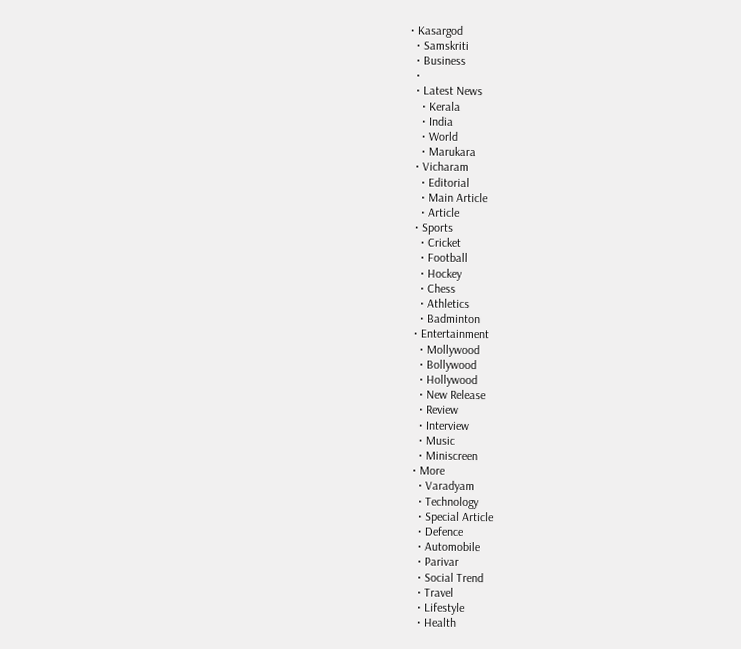• Kasargod
  • Samskriti
  • Business
  •
  • Latest News
    • Kerala
    • India
    • World
    • Marukara
  • Vicharam
    • Editorial
    • Main Article
    • Article
  • Sports
    • Cricket
    • Football
    • Hockey
    • Chess
    • Athletics
    • Badminton
  • Entertainment
    • Mollywood
    • Bollywood
    • Hollywood
    • New Release
    • Review
    • Interview
    • Music
    • Miniscreen
  • More
    • Varadyam
    • Technology
    • Special Article
    • Defence
    • Automobile
    • Parivar
    • Social Trend
    • Travel
    • Lifestyle
    • Health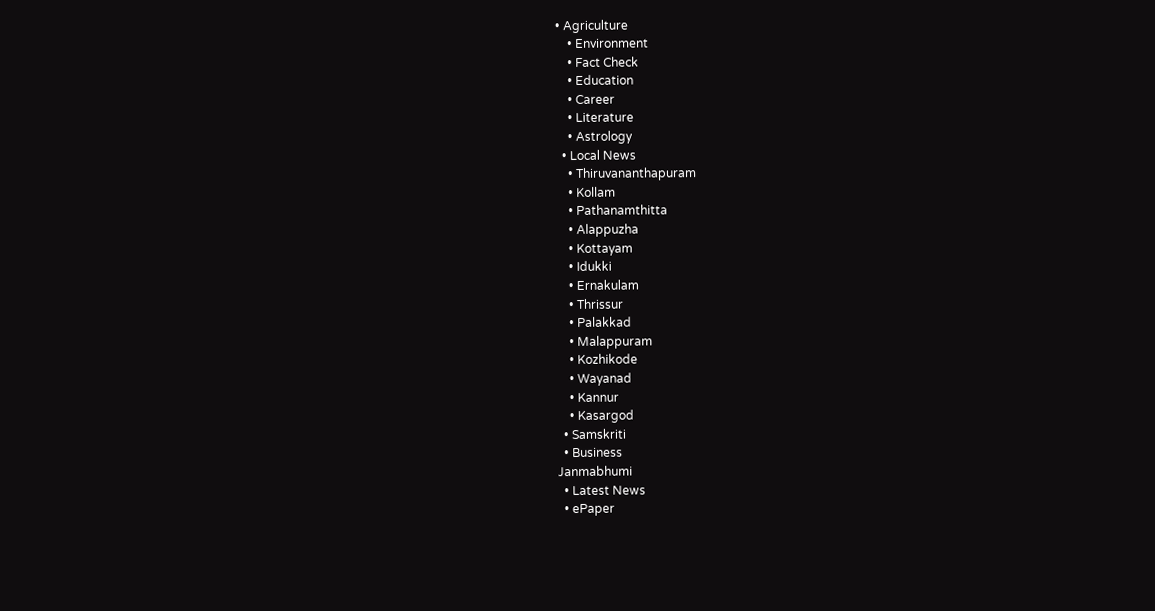• Agriculture
    • Environment
    • Fact Check
    • Education
    • Career
    • Literature
    • Astrology
  • Local News
    • Thiruvananthapuram
    • Kollam
    • Pathanamthitta
    • Alappuzha
    • Kottayam
    • Idukki
    • Ernakulam
    • Thrissur
    • Palakkad
    • Malappuram
    • Kozhikode
    • Wayanad
    • Kannur
    • Kasargod
  • Samskriti
  • Business
Janmabhumi
  • Latest News
  • ePaper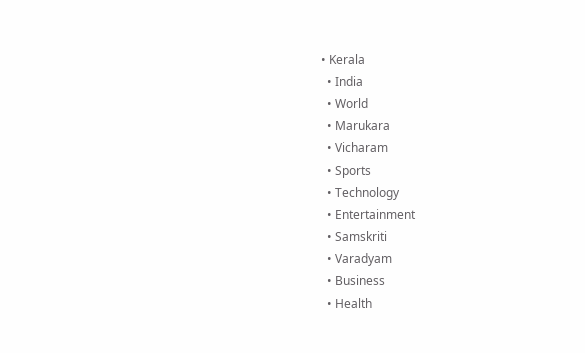• Kerala
  • India
  • World
  • Marukara
  • Vicharam
  • Sports
  • Technology
  • Entertainment
  • Samskriti
  • Varadyam
  • Business
  • Health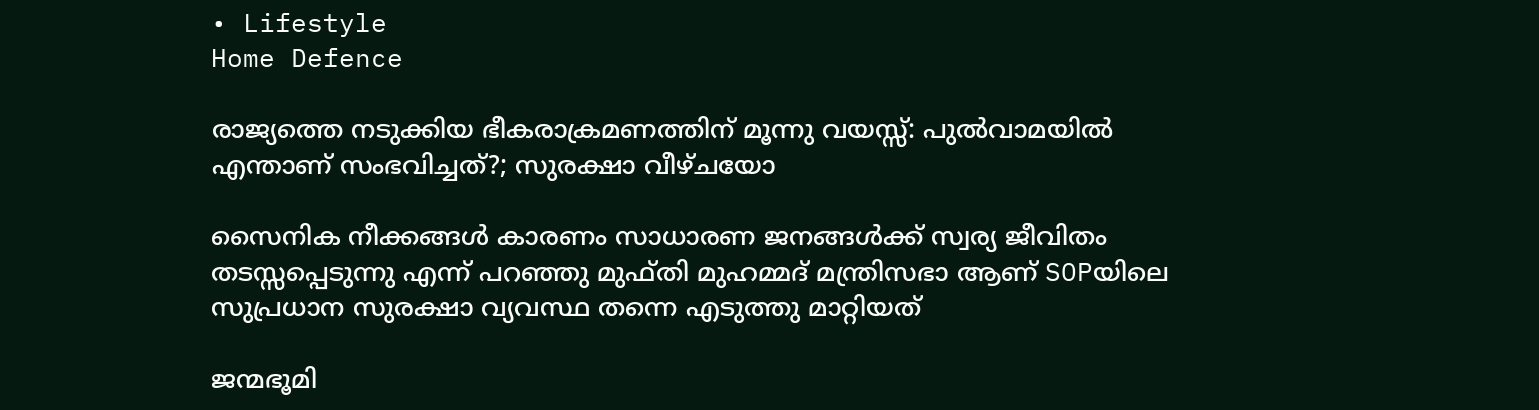• Lifestyle
Home Defence

രാജ്യത്തെ നടുക്കിയ ഭീകരാക്രമണത്തിന് മൂന്നു വയസ്സ്: പുല്‍വാമയില്‍ എന്താണ് സംഭവിച്ചത്?; സുരക്ഷാ വീഴ്ചയോ

സൈനിക നീക്കങ്ങള്‍ കാരണം സാധാരണ ജനങ്ങള്‍ക്ക് സ്വര്യ ജീവിതം തടസ്സപ്പെടുന്നു എന്ന് പറഞ്ഞു മുഫ്തി മുഹമ്മദ് മന്ത്രിസഭാ ആണ് SOPയിലെ സുപ്രധാന സുരക്ഷാ വ്യവസ്ഥ തന്നെ എടുത്തു മാറ്റിയത്

ജന്മഭൂമി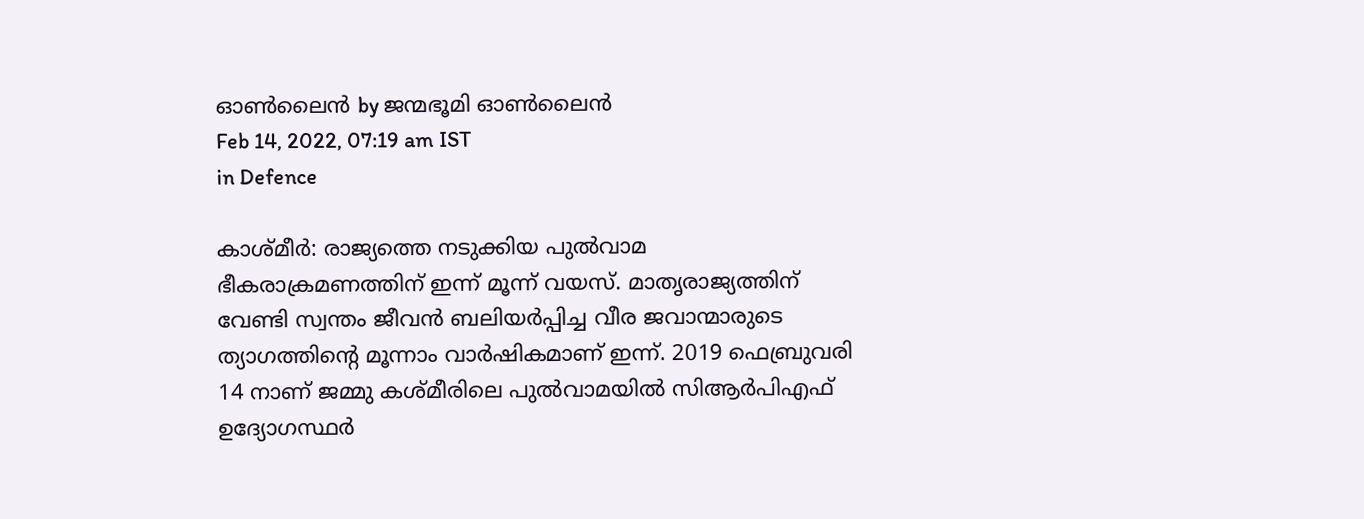ഓണ്‍ലൈന്‍ by ജന്മഭൂമി ഓണ്‍ലൈന്‍
Feb 14, 2022, 07:19 am IST
in Defence

കാശ്മീര്‍: രാജ്യത്തെ നടുക്കിയ പുല്‍വാമ ഭീകരാക്രമണത്തിന് ഇന്ന് മൂന്ന് വയസ്. മാതൃരാജ്യത്തിന് വേണ്ടി സ്വന്തം ജീവന്‍ ബലിയര്‍പ്പിച്ച വീര ജവാന്മാരുടെ ത്യാഗത്തിന്റെ മൂന്നാം വാര്‍ഷികമാണ് ഇന്ന്. 2019 ഫെബ്രുവരി 14 നാണ് ജമ്മു കശ്മീരിലെ പുല്‍വാമയില്‍ സിആര്‍പിഎഫ് ഉദ്യോഗസ്ഥര്‍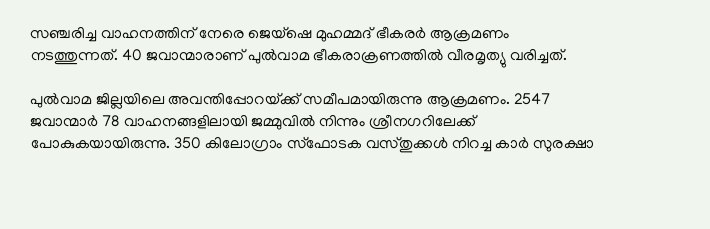സഞ്ചരിച്ച വാഹനത്തിന് നേരെ ജെയ്‌ഷെ മുഹമ്മദ് ഭീകരര്‍ ആക്രമണം നടത്തുന്നത്. 40 ജവാന്മാരാണ് പുല്‍വാമ ഭീകരാക്രണത്തില്‍ വീരമൃത്യു വരിച്ചത്.

പുല്‍വാമ ജില്ലയിലെ അവന്തിപ്പോറയ്‌ക്ക് സമീപമായിരുന്നു ആക്രമണം. 2547 ജവാന്മാര്‍ 78 വാഹനങ്ങളിലായി ജമ്മുവില്‍ നിന്നും ശ്രീനഗറിലേക്ക് പോകുകയായിരുന്നു. 350 കിലോഗ്രാം സ്‌ഫോടക വസ്തുക്കള്‍ നിറച്ച കാര്‍ സുരക്ഷാ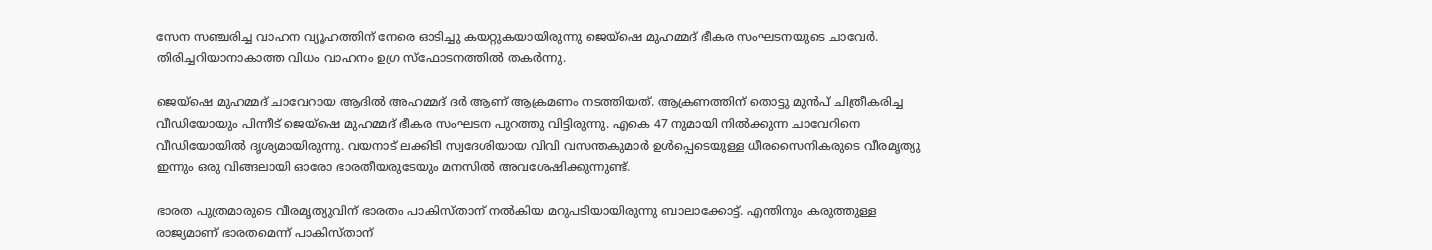സേന സഞ്ചരിച്ച വാഹന വ്യൂഹത്തിന് നേരെ ഓടിച്ചു കയറ്റുകയായിരുന്നു ജെയ്‌ഷെ മുഹമ്മദ് ഭീകര സംഘടനയുടെ ചാവേര്‍. തിരിച്ചറിയാനാകാത്ത വിധം വാഹനം ഉഗ്ര സ്‌ഫോടനത്തില്‍ തകര്‍ന്നു.

ജെയ്‌ഷെ മുഹമ്മദ് ചാവേറായ ആദില്‍ അഹമ്മദ് ദര്‍ ആണ് ആക്രമണം നടത്തിയത്. ആക്രണത്തിന് തൊട്ടു മുന്‍പ് ചിത്രീകരിച്ച വീഡിയോയും പിന്നീട് ജെയ്‌ഷെ മുഹമ്മദ് ഭീകര സംഘടന പുറത്തു വിട്ടിരുന്നു. എകെ 47 നുമായി നില്‍ക്കുന്ന ചാവേറിനെ വീഡിയോയില്‍ ദൃശ്യമായിരുന്നു. വയനാട് ലക്കിടി സ്വദേശിയായ വിവി വസന്തകുമാര്‍ ഉള്‍പ്പെടെയുള്ള ധീരസൈനികരുടെ വീരമൃത്യു ഇന്നും ഒരു വിങ്ങലായി ഓരോ ഭാരതീയരുടേയും മനസില്‍ അവശേഷിക്കുന്നുണ്ട്.

ഭാരത പുത്രമാരുടെ വീരമൃത്യുവിന് ഭാരതം പാകിസ്താന് നല്‍കിയ മറുപടിയായിരുന്നു ബാലാക്കോട്ട്. എന്തിനും കരുത്തുള്ള രാജ്യമാണ് ഭാരതമെന്ന് പാകിസ്താന്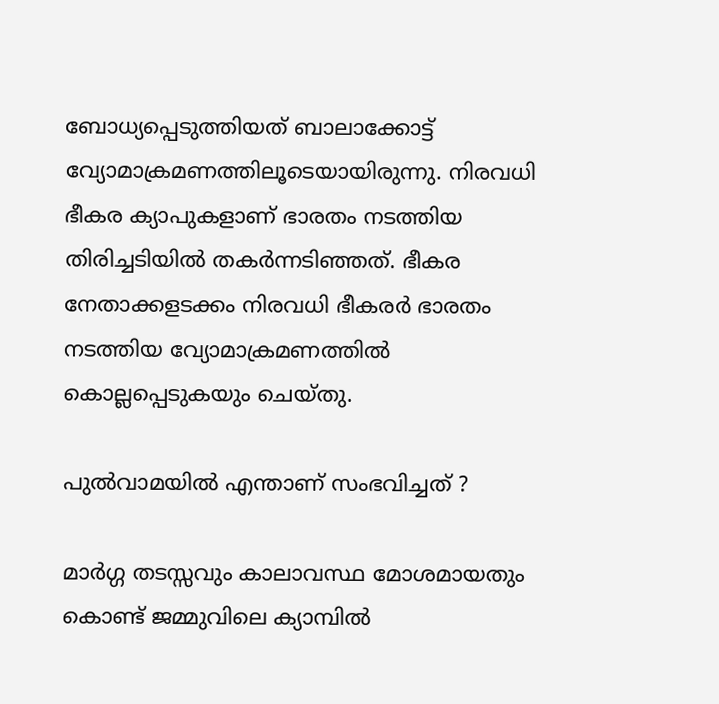ബോധ്യപ്പെടുത്തിയത് ബാലാക്കോട്ട് വ്യോമാക്രമണത്തിലൂടെയായിരുന്നു. നിരവധി ഭീകര ക്യാപുകളാണ് ഭാരതം നടത്തിയ തിരിച്ചടിയില്‍ തകര്‍ന്നടിഞ്ഞത്. ഭീകര നേതാക്കളടക്കം നിരവധി ഭീകരര്‍ ഭാരതം നടത്തിയ വ്യോമാക്രമണത്തില്‍ കൊല്ലപ്പെടുകയും ചെയ്തു.

പുല്‍വാമയില്‍ എന്താണ് സംഭവിച്ചത് ?

മാര്‍ഗ്ഗ തടസ്സവും കാലാവസ്ഥ മോശമായതും കൊണ്ട് ജമ്മുവിലെ ക്യാമ്പില്‍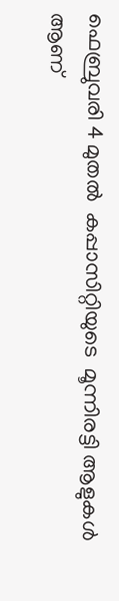ഫെബ്രുവരി 4 മുതല്‍  കപ്പാസിറ്റിയുടെ  മൂന്നിരട്ടി ആളുകള്‍ ആണ്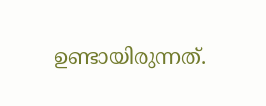ഉണ്ടായിരുന്നത്.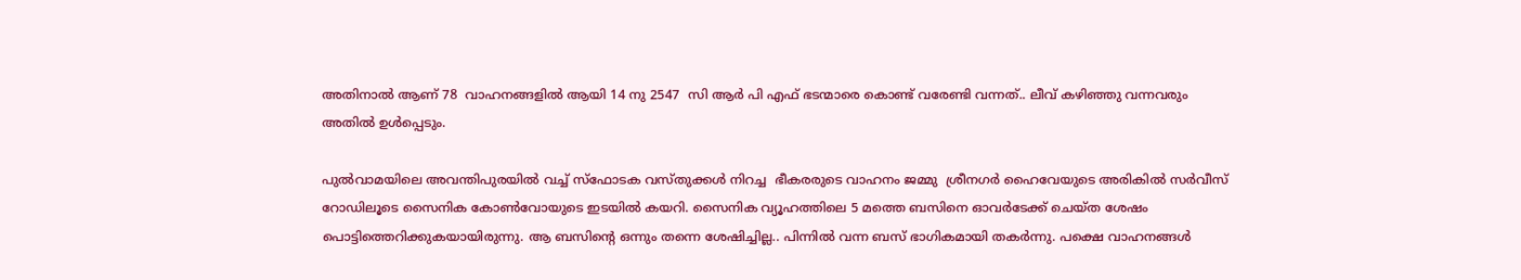അതിനാല്‍ ആണ് 78  വാഹനങ്ങളില്‍ ആയി 14 നു 2547  സി ആര്‍ പി എഫ് ഭടന്മാരെ കൊണ്ട് വരേണ്ടി വന്നത്.. ലീവ് കഴിഞ്ഞു വന്നവരും അതില്‍ ഉള്‍പ്പെടും.

പുല്‍വാമയിലെ അവന്തിപുരയില്‍ വച്ച് സ്‌ഫോടക വസ്തുക്കള്‍ നിറച്ച  ഭീകരരുടെ വാഹനം ജമ്മു  ശ്രീനഗര്‍ ഹൈവേയുടെ അരികില്‍ സര്‍വീസ് റോഡിലൂടെ സൈനിക കോണ്‍വോയുടെ ഇടയില്‍ കയറി. സൈനിക വ്യൂഹത്തിലെ 5 മത്തെ ബസിനെ ഓവര്‍ടേക്ക് ചെയ്ത ശേഷം പൊട്ടിത്തെറിക്കുകയായിരുന്നു. ആ ബസിന്റെ ഒന്നും തന്നെ ശേഷിച്ചില്ല.. പിന്നില്‍ വന്ന ബസ് ഭാഗികമായി തകര്‍ന്നു. പക്ഷെ വാഹനങ്ങള്‍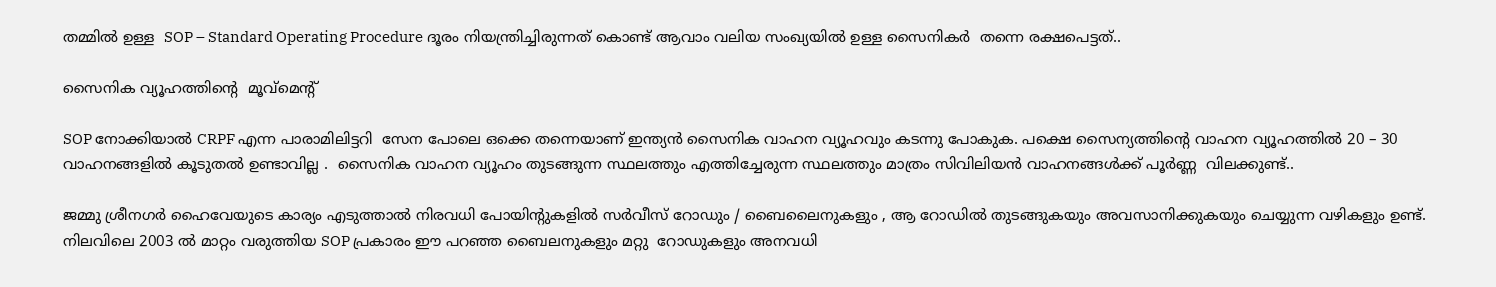തമ്മില്‍ ഉള്ള  SOP – Standard Operating Procedure ദൂരം നിയന്ത്രിച്ചിരുന്നത് കൊണ്ട് ആവാം വലിയ സംഖ്യയില്‍ ഉള്ള സൈനികര്‍  തന്നെ രക്ഷപെട്ടത്..

സൈനിക വ്യൂഹത്തിന്റെ  മൂവ്‌മെന്റ്

SOP നോക്കിയാല്‍ CRPF എന്ന പാരാമിലിട്ടറി  സേന പോലെ ഒക്കെ തന്നെയാണ് ഇന്ത്യന്‍ സൈനിക വാഹന വ്യൂഹവും കടന്നു പോകുക. പക്ഷെ സൈന്യത്തിന്റെ വാഹന വ്യൂഹത്തില്‍ 20 – 30 വാഹനങ്ങളില്‍ കൂടുതല്‍ ഉണ്ടാവില്ല .  സൈനിക വാഹന വ്യൂഹം തുടങ്ങുന്ന സ്ഥലത്തും എത്തിച്ചേരുന്ന സ്ഥലത്തും മാത്രം സിവിലിയന്‍ വാഹനങ്ങള്‍ക്ക് പൂര്‍ണ്ണ  വിലക്കുണ്ട്..

ജമ്മു ശ്രീനഗര്‍ ഹൈവേയുടെ കാര്യം എടുത്താല്‍ നിരവധി പോയിന്റുകളില്‍ സര്‍വീസ് റോഡും / ബൈലൈനുകളും , ആ റോഡില്‍ തുടങ്ങുകയും അവസാനിക്കുകയും ചെയ്യുന്ന വഴികളും ഉണ്ട്. നിലവിലെ 2003 ല്‍ മാറ്റം വരുത്തിയ SOP പ്രകാരം ഈ പറഞ്ഞ ബൈലനുകളും മറ്റു  റോഡുകളും അനവധി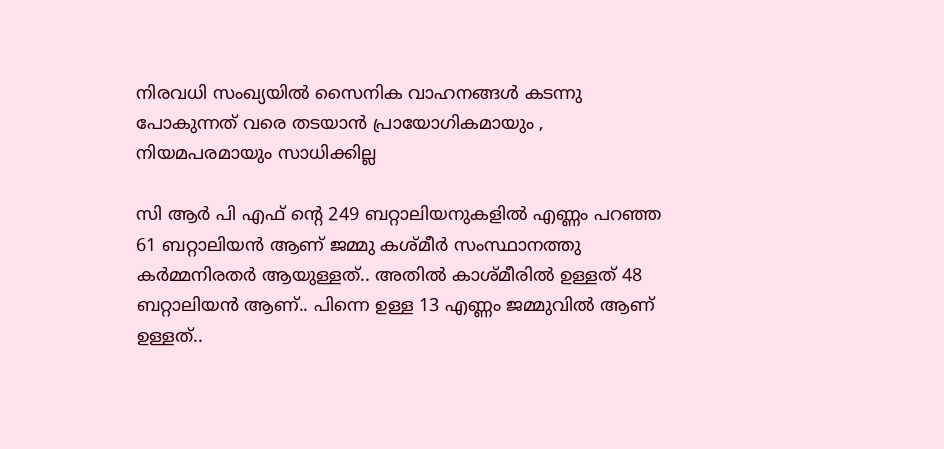നിരവധി സംഖ്യയില്‍ സൈനിക വാഹനങ്ങള്‍ കടന്നു പോകുന്നത് വരെ തടയാന്‍ പ്രായോഗികമായും , നിയമപരമായും സാധിക്കില്ല

സി ആര്‍ പി എഫ് ന്റെ 249 ബറ്റാലിയനുകളില്‍ എണ്ണം പറഞ്ഞ 61 ബറ്റാലിയന്‍ ആണ് ജമ്മു കശ്മീര്‍ സംസ്ഥാനത്തു കര്‍മ്മനിരതര്‍ ആയുള്ളത്.. അതില്‍ കാശ്മീരില്‍ ഉള്ളത് 48 ബറ്റാലിയന്‍ ആണ്.. പിന്നെ ഉള്ള 13 എണ്ണം ജമ്മുവില്‍ ആണ് ഉള്ളത്..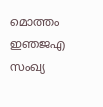മൊത്തം ഇഞജഎ സംഖ്യ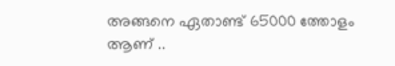അങ്ങനെ ഏതാണ്ട് 65000 ത്തോളം ആണ് ..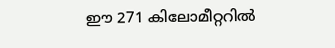ഈ 271 കിലോമീറ്ററില്‍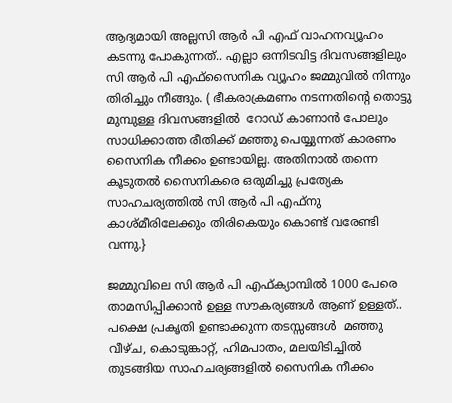ആദ്യമായി അല്ലസി ആര്‍ പി എഫ് വാഹനവ്യൂഹം കടന്നു പോകുന്നത്.. എല്ലാ ഒന്നിടവിട്ട ദിവസങ്ങളിലും  സി ആര്‍ പി എഫ്സൈനിക വ്യൂഹം ജമ്മുവില്‍ നിന്നും തിരിച്ചും നീങ്ങും. ( ഭീകരാക്രമണം നടന്നതിന്റെ തൊട്ടു മുമ്പുള്ള ദിവസങ്ങളില്‍  റോഡ് കാണാന്‍ പോലും സാധിക്കാത്ത രീതിക്ക് മഞ്ഞു പെയ്യുന്നത് കാരണം സൈനിക നീക്കം ഉണ്ടായില്ല. അതിനാല്‍ തന്നെ കൂടുതല്‍ സൈനികരെ ഒരുമിച്ചു പ്രത്യേക സാഹചര്യത്തില്‍ സി ആര്‍ പി എഫ്നു കാശ്മീരിലേക്കും തിരികെയും കൊണ്ട് വരേണ്ടി വന്നു.}

ജമ്മുവിലെ സി ആര്‍ പി എഫ്ക്യാമ്പില്‍ 1000 പേരെ താമസിപ്പിക്കാന്‍ ഉള്ള സൗകര്യങ്ങള്‍ ആണ് ഉള്ളത്.. പക്ഷെ പ്രകൃതി ഉണ്ടാക്കുന്ന തടസ്സങ്ങള്‍  മഞ്ഞു വീഴ്ച, കൊടുങ്കാറ്റ്, ഹിമപാതം, മലയിടിച്ചില്‍ തുടങ്ങിയ സാഹചര്യങ്ങളില്‍ സൈനിക നീക്കം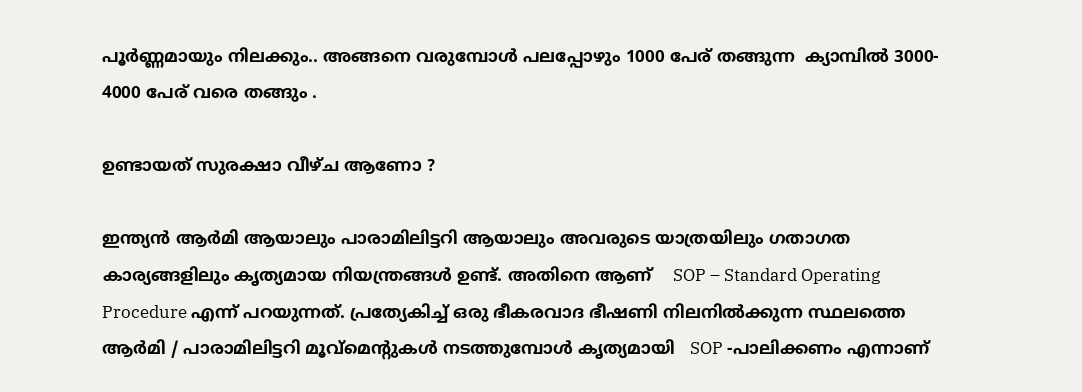പൂര്‍ണ്ണമായും നിലക്കും.. അങ്ങനെ വരുമ്പോള്‍ പലപ്പോഴും 1000 പേര് തങ്ങുന്ന  ക്യാമ്പില്‍ 3000- 4000 പേര് വരെ തങ്ങും .

ഉണ്ടായത് സുരക്ഷാ വീഴ്ച ആണോ ?

ഇന്ത്യന്‍ ആര്‍മി ആയാലും പാരാമിലിട്ടറി ആയാലും അവരുടെ യാത്രയിലും ഗതാഗത കാര്യങ്ങളിലും കൃത്യമായ നിയന്ത്രങ്ങള്‍ ഉണ്ട്. അതിനെ ആണ്    SOP – Standard Operating Procedure എന്ന് പറയുന്നത്. പ്രത്യേകിച്ച് ഒരു ഭീകരവാദ ഭീഷണി നിലനില്‍ക്കുന്ന സ്ഥലത്തെ ആര്‍മി / പാരാമിലിട്ടറി മൂവ്‌മെന്റുകള്‍ നടത്തുമ്പോള്‍ കൃത്യമായി   SOP -പാലിക്കണം എന്നാണ്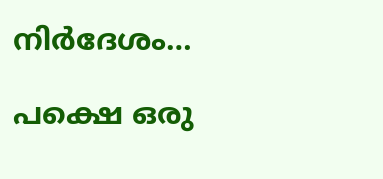നിര്‍ദേശം…

പക്ഷെ ഒരു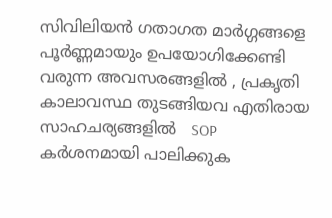സിവിലിയന്‍ ഗതാഗത മാര്‍ഗ്ഗങ്ങളെ പൂര്‍ണ്ണമായും ഉപയോഗിക്കേണ്ടി   വരുന്ന അവസരങ്ങളില്‍ , പ്രകൃതി  കാലാവസ്ഥ തുടങ്ങിയവ എതിരായ സാഹചര്യങ്ങളില്‍   SOP കര്‍ശനമായി പാലിക്കുക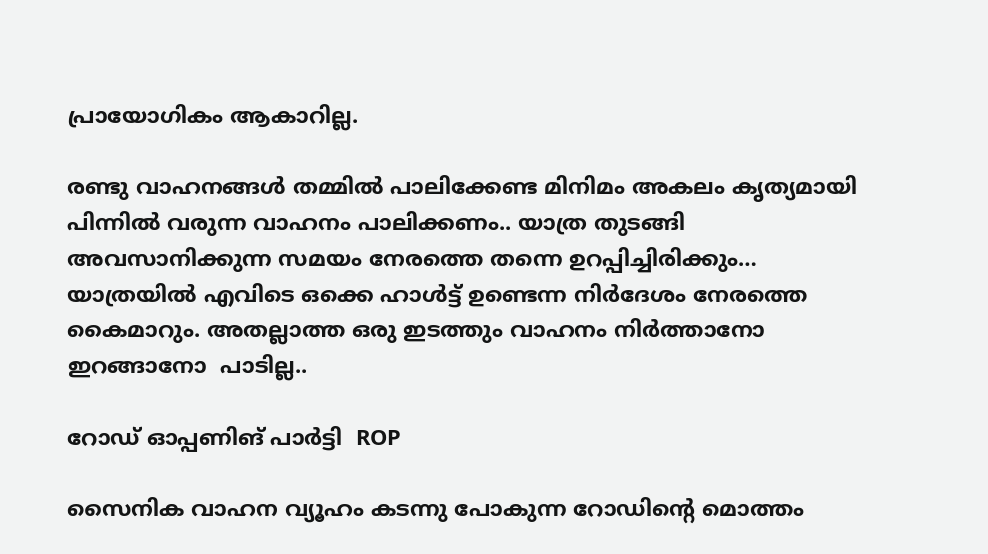പ്രായോഗികം ആകാറില്ല.

രണ്ടു വാഹനങ്ങള്‍ തമ്മില്‍ പാലിക്കേണ്ട മിനിമം അകലം കൃത്യമായി പിന്നില്‍ വരുന്ന വാഹനം പാലിക്കണം.. യാത്ര തുടങ്ങി അവസാനിക്കുന്ന സമയം നേരത്തെ തന്നെ ഉറപ്പിച്ചിരിക്കും… യാത്രയില്‍ എവിടെ ഒക്കെ ഹാള്‍ട്ട് ഉണ്ടെന്ന നിര്‍ദേശം നേരത്തെ കൈമാറും. അതല്ലാത്ത ഒരു ഇടത്തും വാഹനം നിര്‍ത്താനോ ഇറങ്ങാനോ  പാടില്ല..

റോഡ് ഓപ്പണിങ് പാര്‍ട്ടി  ROP

സൈനിക വാഹന വ്യൂഹം കടന്നു പോകുന്ന റോഡിന്റെ മൊത്തം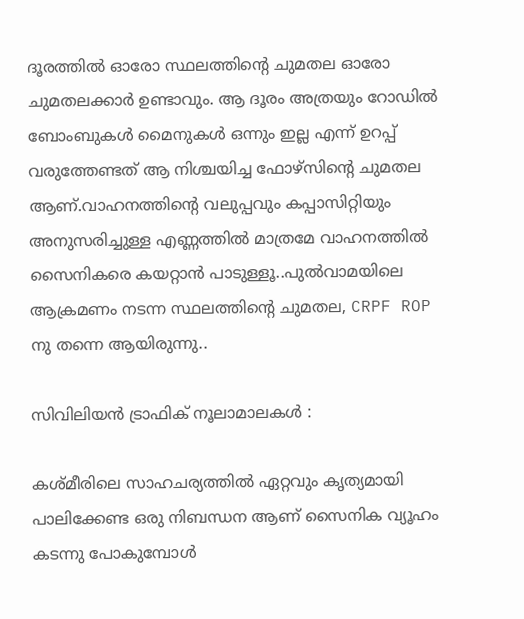ദൂരത്തില്‍ ഓരോ സ്ഥലത്തിന്റെ ചുമതല ഓരോ ചുമതലക്കാര്‍ ഉണ്ടാവും. ആ ദൂരം അത്രയും റോഡില്‍  ബോംബുകള്‍ മൈനുകള്‍ ഒന്നും ഇല്ല എന്ന് ഉറപ്പ് വരുത്തേണ്ടത് ആ നിശ്ചയിച്ച ഫോഴ്‌സിന്റെ ചുമതല ആണ്.വാഹനത്തിന്റെ വലുപ്പവും കപ്പാസിറ്റിയും അനുസരിച്ചുള്ള എണ്ണത്തില്‍ മാത്രമേ വാഹനത്തില്‍ സൈനികരെ കയറ്റാന്‍ പാടുള്ളൂ..പുല്‍വാമയിലെ  ആക്രമണം നടന്ന സ്ഥലത്തിന്റെ ചുമതല, CRPF ROP  നു തന്നെ ആയിരുന്നു..

സിവിലിയന്‍ ട്രാഫിക് നൂലാമാലകള്‍ :

കശ്മീരിലെ സാഹചര്യത്തില്‍ ഏറ്റവും കൃത്യമായി പാലിക്കേണ്ട ഒരു നിബന്ധന ആണ് സൈനിക വ്യൂഹം കടന്നു പോകുമ്പോള്‍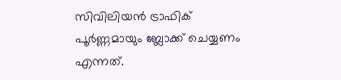സിവിലിയന്‍ ട്രാഫിക് പൂര്‍ണ്ണമായും ബ്ലോക്ക് ചെയ്യണം എന്നത്.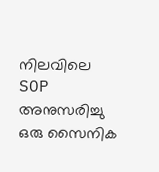നിലവിലെ   SOP അനുസരിച്ചു ഒരു സൈനിക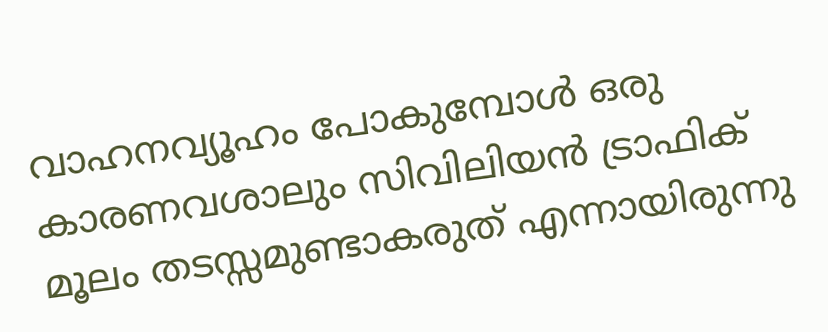വാഹനവ്യൂഹം പോകുമ്പോള്‍ ഒരു കാരണവശാലും സിവിലിയന്‍ ട്രാഫിക്  മൂലം തടസ്സമുണ്ടാകരുത് എന്നായിരുന്നു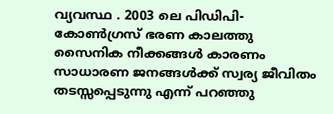വ്യവസ്ഥ . 2003 ലെ പിഡിപി- കോണ്‍ഗ്രസ് ഭരണ കാലത്തു സൈനിക നീക്കങ്ങള്‍ കാരണം സാധാരണ ജനങ്ങള്‍ക്ക് സ്വര്യ ജീവിതം തടസ്സപ്പെടുന്നു എന്ന് പറഞ്ഞു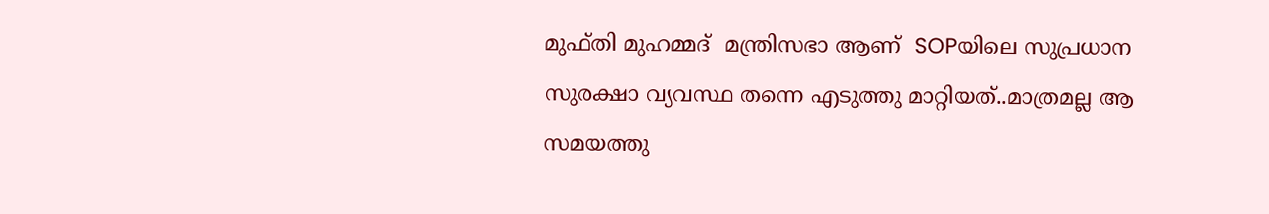മുഫ്തി മുഹമ്മദ്  മന്ത്രിസഭാ ആണ്  SOPയിലെ സുപ്രധാന സുരക്ഷാ വ്യവസ്ഥ തന്നെ എടുത്തു മാറ്റിയത്..മാത്രമല്ല ആ സമയത്തു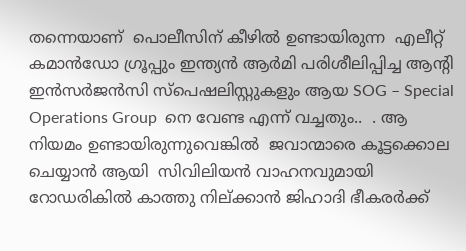തന്നെയാണ്  പൊലീസിന് കീഴില്‍ ഉണ്ടായിരുന്ന  എലീറ്റ് കമാന്‍ഡോ ഗ്രൂപ്പും ഇന്ത്യന്‍ ആര്‍മി പരിശീലിപ്പിച്ച ആന്റി  ഇന്‍സര്‍ജന്‍സി സ്‌പെഷലിസ്റ്റുകളും ആയ SOG – Special Operations Group  നെ വേണ്ട എന്ന് വച്ചതും..  . ആ നിയമം ഉണ്ടായിരുന്നുവെങ്കില്‍  ജവാന്മാരെ കൂട്ടക്കൊല ചെയ്യാന്‍ ആയി  സിവിലിയന്‍ വാഹനവുമായി റോഡരികില്‍ കാത്തു നില്ക്കാന്‍ ജിഹാദി ഭീകരര്‍ക്ക്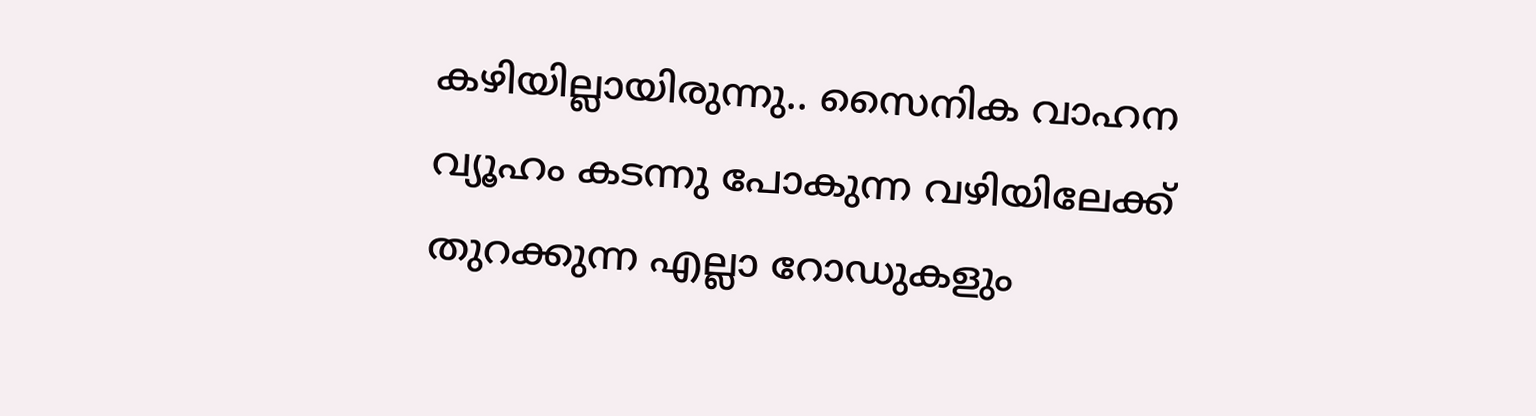കഴിയില്ലായിരുന്നു.. സൈനിക വാഹന വ്യൂഹം കടന്നു പോകുന്ന വഴിയിലേക്ക് തുറക്കുന്ന എല്ലാ റോഡുകളും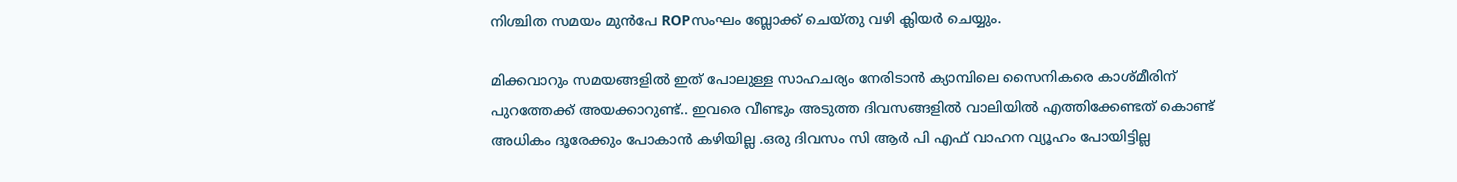നിശ്ചിത സമയം മുന്‍പേ ROPസംഘം ബ്ലോക്ക് ചെയ്തു വഴി ക്ലിയര്‍ ചെയ്യും.

മിക്കവാറും സമയങ്ങളില്‍ ഇത് പോലുള്ള സാഹചര്യം നേരിടാന്‍ ക്യാമ്പിലെ സൈനികരെ കാശ്മീരിന് പുറത്തേക്ക് അയക്കാറുണ്ട്.. ഇവരെ വീണ്ടും അടുത്ത ദിവസങ്ങളില്‍ വാലിയില്‍ എത്തിക്കേണ്ടത് കൊണ്ട് അധികം ദൂരേക്കും പോകാന്‍ കഴിയില്ല .ഒരു ദിവസം സി ആര്‍ പി എഫ് വാഹന വ്യൂഹം പോയിട്ടില്ല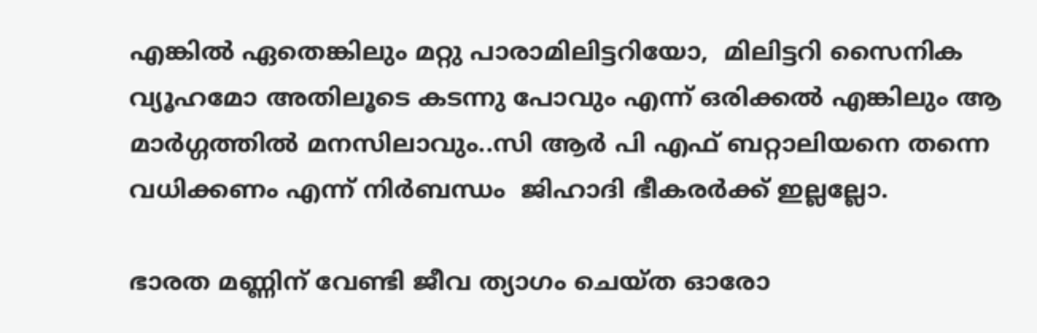എങ്കില്‍ ഏതെങ്കിലും മറ്റു പാരാമിലിട്ടറിയോ,  മിലിട്ടറി സൈനിക വ്യൂഹമോ അതിലൂടെ കടന്നു പോവും എന്ന് ഒരിക്കല്‍ എങ്കിലും ആ മാര്‍ഗ്ഗത്തില്‍ മനസിലാവും..സി ആര്‍ പി എഫ് ബറ്റാലിയനെ തന്നെ വധിക്കണം എന്ന് നിര്‍ബന്ധം  ജിഹാദി ഭീകരര്‍ക്ക് ഇല്ലല്ലോ.

ഭാരത മണ്ണിന് വേണ്ടി ജീവ ത്യാഗം ചെയ്ത ഓരോ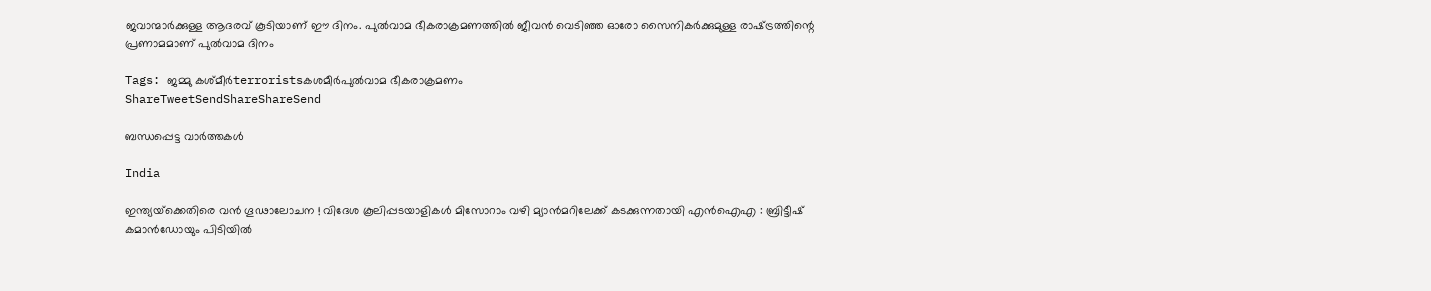ജവാന്മാര്‍ക്കുള്ള ആദരവ് കൂടിയാണ് ഈ ദിനം. പുല്‍വാമ ഭീകരാക്രമണത്തില്‍ ജീവന്‍ വെടിഞ്ഞ ഓരോ സൈനികര്‍ക്കുമുള്ള രാഷ്‌ട്രത്തിന്റെ പ്രണാമമാണ് പുല്‍വാമ ദിനം

Tags: ജമ്മു കശ്മീര്‍terroristsകശമീര്‍പുല്‍വാമ ഭീകരാക്രമണം
ShareTweetSendShareShareSend

ബന്ധപ്പെട്ട വാര്‍ത്തകള്‍

India

ഇന്ത്യയ്‌ക്കെതിരെ വൻ ഗൂഢാലോചന ! വിദേശ കൂലിപ്പടയാളികൾ മിസോറാം വഴി മ്യാൻമറിലേക്ക് കടക്കുന്നതായി എൻഐഎ : ബ്രിട്ടീഷ് കമാൻഡോയും പിടിയിൽ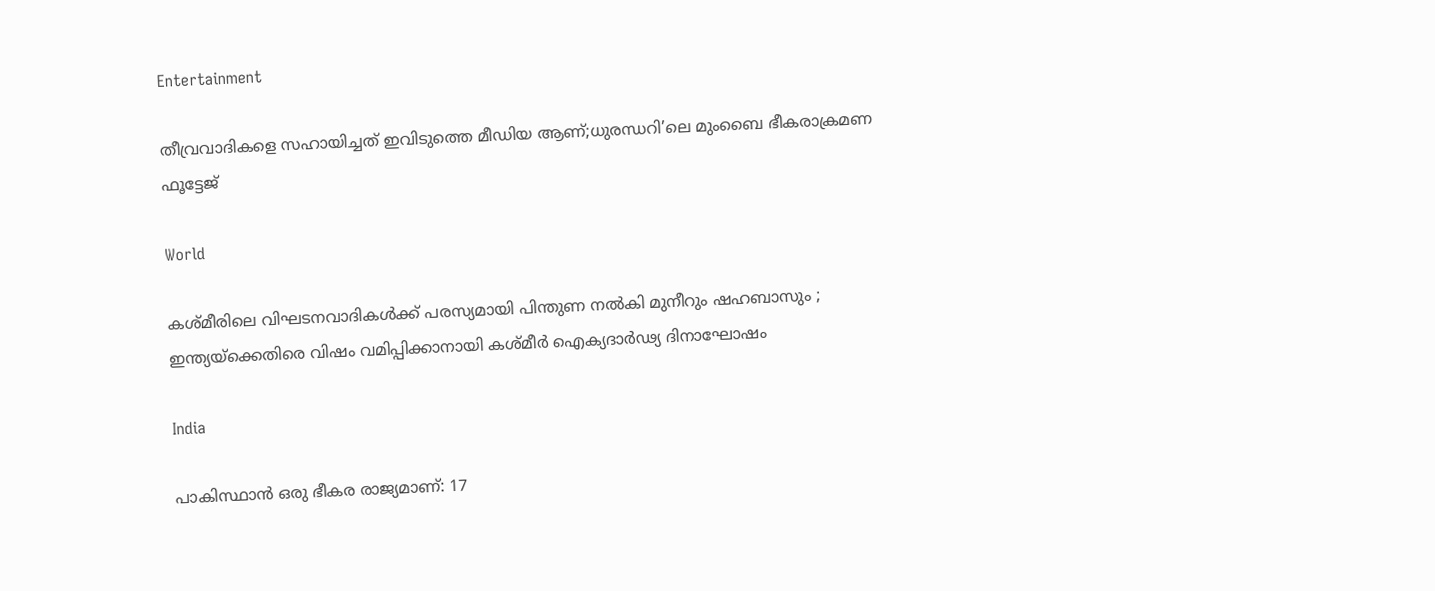Entertainment

തീവ്രവാദികളെ സഹായിച്ചത് ഇവിടുത്തെ മീഡിയ ആണ്;ധുരന്ധറി’ലെ മുംബൈ ഭീകരാക്രമണ ഫൂട്ടേജ്

World

കശ്മീരിലെ വിഘടനവാദികൾക്ക് പരസ്യമായി പിന്തുണ നൽകി മുനീറും ഷഹബാസും ; ഇന്ത്യയ്‌ക്കെതിരെ വിഷം വമിപ്പിക്കാനായി കശ്മീർ ഐക്യദാർഢ്യ ദിനാഘോഷം

India

പാകിസ്ഥാൻ ഒരു ഭീകര രാജ്യമാണ്: 17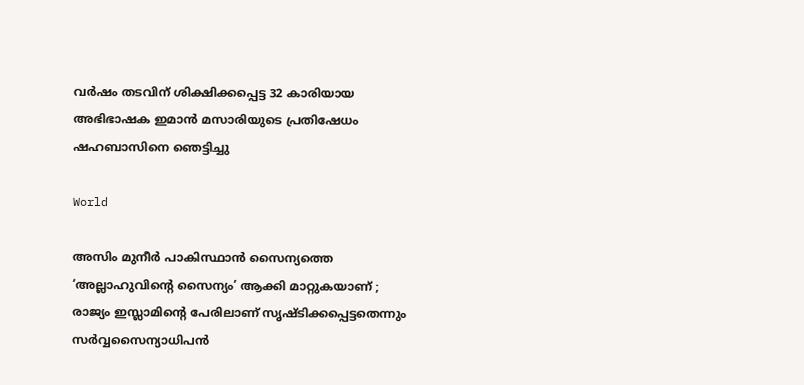വർഷം തടവിന് ശിക്ഷിക്കപ്പെട്ട 32 കാരിയായ അഭിഭാഷക ഇമാൻ മസാരിയുടെ പ്രതിഷേധം ഷഹബാസിനെ ഞെട്ടിച്ചു

World

അസിം മുനീർ പാകിസ്ഥാൻ സൈന്യത്തെ ‘അല്ലാഹുവിന്റെ സൈന്യം’ ആക്കി മാറ്റുകയാണ് ; രാജ്യം ഇസ്ലാമിന്റെ പേരിലാണ് സൃഷ്ടിക്കപ്പെട്ടതെന്നും സർവ്വസൈന്യാധിപൻ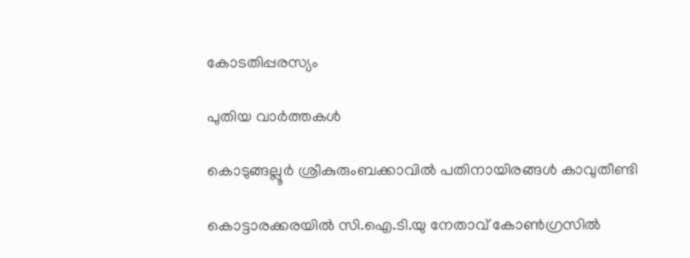കോടതിപ്പരസ്യം

പുതിയ വാര്‍ത്തകള്‍

കൊടുങ്ങല്ലൂർ ശ്രീകുരുംബക്കാവിൽ പതിനായിരങ്ങൾ കാവുതീണ്ടി

കൊട്ടാരക്കരയില്‍ സി.ഐ.ടി.യു നേതാവ് കോണ്‍ഗ്രസില്‍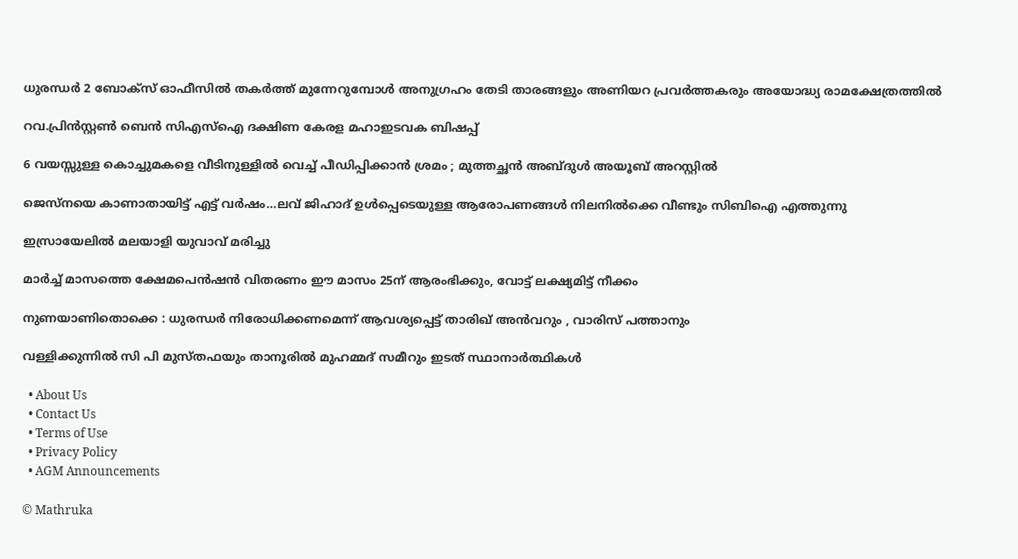ധുരന്ധർ 2 ബോക്സ് ഓഫീസിൽ തകർത്ത് മുന്നേറുമ്പോൾ അനുഗ്രഹം തേടി താരങ്ങളും അണിയറ പ്രവർത്തകരും അയോദ്ധ്യ രാമക്ഷേത്രത്തിൽ

റവ.പ്രിന്‍സ്റ്റണ്‍ ബെന്‍ സിഎസ്‌ഐ ദക്ഷിണ കേരള മഹാഇടവക ബിഷപ്പ്

6 വയസ്സുള്ള കൊച്ചുമകളെ വീടിനുള്ളിൽ വെച്ച് പീഡിപ്പിക്കാൻ ശ്രമം ; മുത്തച്ഛൻ അബ്ദുൾ അയൂബ് അറസ്റ്റിൽ

ജെസ്നയെ കാണാതായിട്ട് എട്ട് വര്‍ഷം…ലവ് ജിഹാദ് ഉള്‍പ്പെടെയുള്ള ആരോപണങ്ങള്‍ നിലനില്‍ക്കെ വീണ്ടും സിബിഐ എത്തുന്നു

ഇസ്രായേലില്‍ മലയാളി യുവാവ് മരിച്ചു

മാര്‍ച്ച് മാസത്തെ ക്ഷേമപെന്‍ഷന്‍ വിതരണം ഈ മാസം 25ന് ആരംഭിക്കും, വോട്ട് ലക്ഷ്യമിട്ട് നീക്കം

നുണയാണിതൊക്കെ : ധുരന്ധർ നിരോധിക്കണമെന്ന് ആവശ്യപ്പെട്ട് താരിഖ് അൻവറും , വാരിസ് പത്താനും

വള്ളിക്കുന്നില്‍ സി പി മുസ്തഫയും താനൂരില്‍ മുഹമ്മദ് സമീറും ഇടത് സ്ഥാനാര്‍ത്ഥികള്‍

  • About Us
  • Contact Us
  • Terms of Use
  • Privacy Policy
  • AGM Announcements

© Mathruka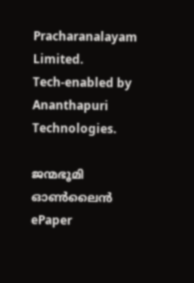Pracharanalayam Limited.
Tech-enabled by Ananthapuri Technologies.

ജന്മഭൂമി ഓണ്‍ലൈന്‍
ePaper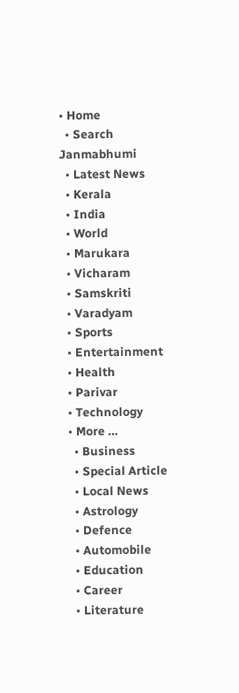• Home
  • Search Janmabhumi
  • Latest News
  • Kerala
  • India
  • World
  • Marukara
  • Vicharam
  • Samskriti
  • Varadyam
  • Sports
  • Entertainment
  • Health
  • Parivar
  • Technology
  • More …
    • Business
    • Special Article
    • Local News
    • Astrology
    • Defence
    • Automobile
    • Education
    • Career
    • Literature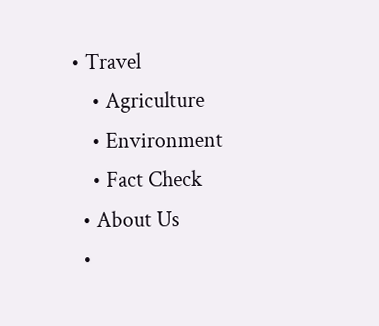• Travel
    • Agriculture
    • Environment
    • Fact Check
  • About Us
  •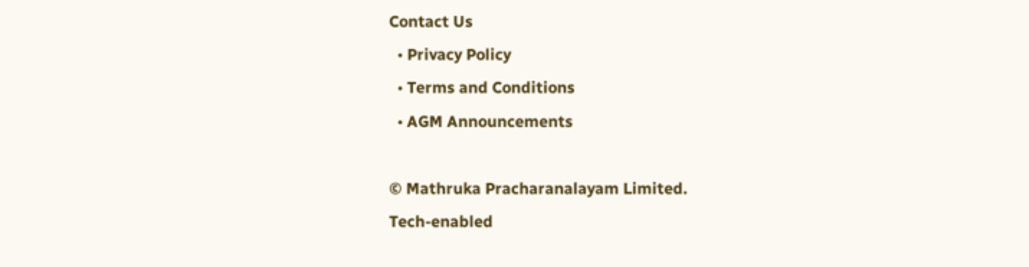Contact Us
  • Privacy Policy
  • Terms and Conditions
  • AGM Announcements

© Mathruka Pracharanalayam Limited.
Tech-enabled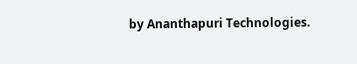by Ananthapuri Technologies.